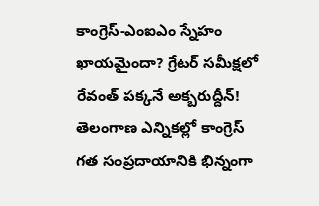కాంగ్రెస్-ఎంఐఎం స్నేహం ఖాయమైందా? గ్రేటర్ సమీక్షలో రేవంత్ పక్కనే అక్బరుద్దీన్!
తెలంగాణ ఎన్నికల్లో కాంగ్రెస్ గత సంప్రదాయానికి భిన్నంగా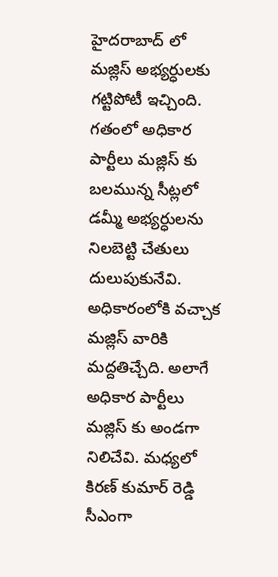హైదరాబాద్ లో మజ్లిస్ అభ్యర్ధులకు గట్టిపోటీ ఇచ్చింది. గతంలో అధికార పార్టీలు మజ్లిస్ కు బలమున్న సీట్లలో డమ్మీ అభ్యర్ధులను నిలబెట్టి చేతులు దులుపుకునేవి. అధికారంలోకి వచ్చాక మజ్లిస్ వారికి మద్దతిచ్చేది. అలాగే అధికార పార్టీలు మజ్లిస్ కు అండగా నిలిచేవి. మధ్యలో కిరణ్ కుమార్ రెడ్డి సీఎంగా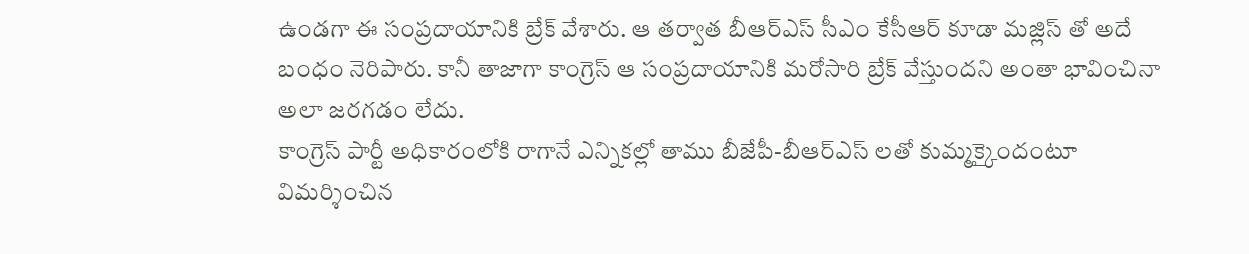ఉండగా ఈ సంప్రదాయానికి బ్రేక్ వేశారు. ఆ తర్వాత బీఆర్ఎస్ సీఎం కేసీఆర్ కూడా మజ్లిస్ తో అదే బంధం నెరిపారు. కానీ తాజాగా కాంగ్రెస్ ఆ సంప్రదాయానికి మరోసారి బ్రేక్ వేస్తుందని అంతా భావించినా అలా జరగడం లేదు.
కాంగ్రెస్ పార్టీ అధికారంలోకి రాగానే ఎన్నికల్లో తాము బీజేపీ-బీఆర్ఎస్ లతో కుమ్మక్కైందంటూ విమర్శించిన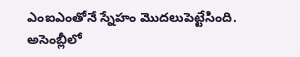ఎంఐఎంతోనే స్నేహం మొదలుపెట్టేసింది. అసెంబ్లీలో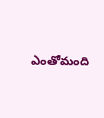ఎంతోమంది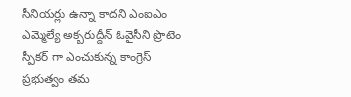సీనియర్లు ఉన్నా కాదని ఎంఐఎం ఎమ్మెల్యే అక్బరుద్దీన్ ఓవైసీని ప్రొటెం స్పీకర్ గా ఎంచుకున్న కాంగ్రెస్ ప్రభుత్వం తమ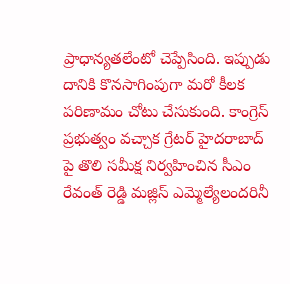ప్రాధాన్యతలేంటో చెప్పేసింది. ఇప్పుడు దానికి కొనసాగింపుగా మరో కీలక పరిణామం చోటు చేసుకుంది. కాంగ్రెస్ ప్రభుత్వం వచ్చాక గ్రేటర్ హైదరాబాద్ పై తొలి సమీక్ష నిర్వహించిన సీఎం రేవంత్ రెడ్డి మజ్లిస్ ఎమ్మెల్యేలందరినీ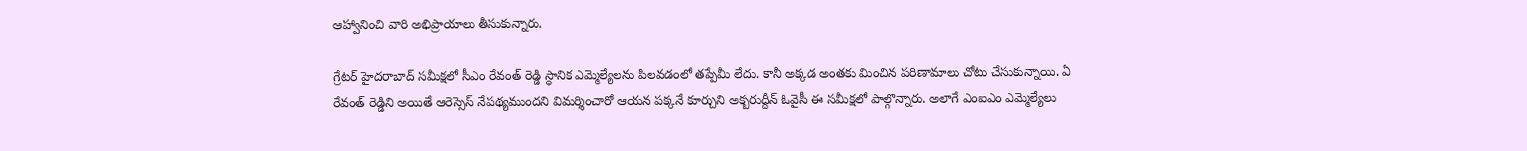ఆహ్వానించి వారి అభిప్రాయాలు తీసుకున్నారు.

గ్రేటర్ హైదరాబాద్ సమీక్షలో సీఎం రేవంత్ రెడ్డి స్ధానిక ఎమ్మెల్యేలను పిలవడంలో తప్పేమీ లేదు. కానీ అక్కడ అంతకు మించిన పరిణామాలు చోటు చేసుకున్నాయి. ఏ రేవంత్ రెడ్డిని అయితే ఆరెస్సెస్ నేపథ్యముందని విమర్శించారో ఆయన పక్కనే కూర్చుని అక్బరుద్దీన్ ఓవైసీ ఈ సమీక్షలో పాల్గొన్నారు. అలాగే ఎంఐఎం ఎమ్మెల్యేలు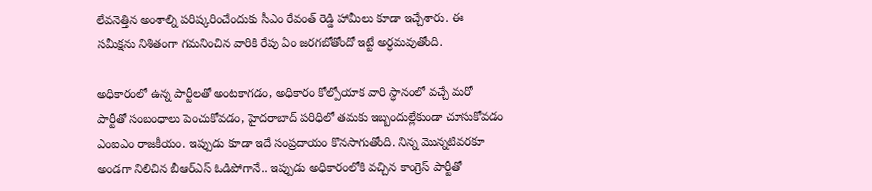లేవనెత్తిన అంశాల్ని పరిష్కరించేందుకు సీఎం రేవంత్ రెడ్డి హామీలు కూడా ఇచ్చేశారు. ఈ సమీక్షను నిశితంగా గమనించిన వారికి రేపు ఏం జరగబోతోందో ఇట్టే అర్ధమవుతోంది.

అధికారంలో ఉన్న పార్టీలతో అంటకాగడం, అధికారం కోల్పోయాక వారి స్ధానంలో వచ్చే మరో పార్టీతో సంబంధాలు పెంచుకోవడం, హైదరాబాద్ పరిధిలో తమకు ఇబ్బందుల్లేకుండా చూసుకోవడం ఎంఐఎం రాజకీయం. ఇప్పుడు కూడా ఇదే సంప్రదాయం కొనసాగుతోంది. నిన్న మొన్నటివరకూ అండగా నిలిచిన బీఆర్ఎస్ ఓడిపోగానే.. ఇప్పుడు అధికారంలోకి వచ్చిన కాంగ్రెస్ పార్టీతో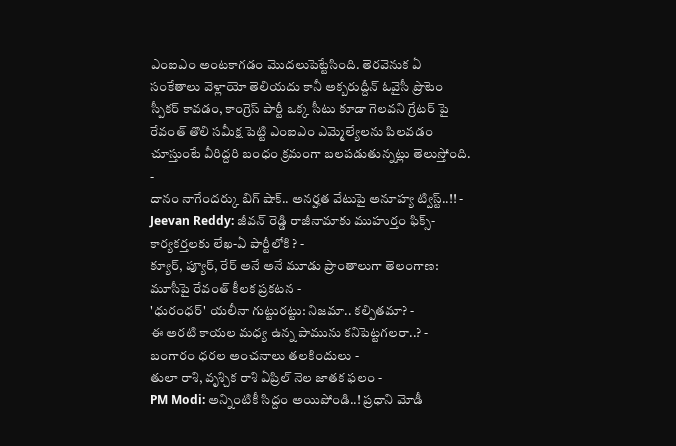ఎంఐఎం అంటకాగడం మొదలుపెట్టేసింది. తెరవెనుక ఏ సంకేతాలు వెళ్లాయో తెలియదు కానీ అక్బరుద్దీన్ ఓవైసీ ప్రొటెం స్పీకర్ కావడం, కాంగ్రెస్ పార్టీ ఒక్క సీటు కూడా గెలవని గ్రేటర్ పై రేవంత్ తొలి సమీక్ష పెట్టి ఎంఐఎం ఎమ్మెల్యేలను పిలవడం చూస్తుంటే వీరిద్దరి బంధం క్రమంగా బలపడుతున్నట్లు తెలుస్తోంది.
-
దానం నాగేందర్కు బిగ్ షాక్.. అనర్హత వేటుపై అనూహ్య ట్విస్ట్..!! -
Jeevan Reddy: జీవన్ రెడ్డి రాజీనామాకు ముహుర్తం ఫిక్స్-కార్యకర్తలకు లేఖ-ఏ పార్టీలోకి ? -
క్యూర్, ప్యూర్, రేర్ అనే అనే మూడు ప్రాంతాలుగా తెలంగాణ: మూసీపై రేవంత్ కీలక ప్రకటన -
'ధురంధర్' యలీనా గుట్టురట్టు: నిజమా.. కల్పితమా? -
ఈ అరటి కాయల మధ్య ఉన్న పామును కనిపెట్టగలరా..? -
బంగారం ధరల అంచనాలు తలకిందులు -
తులా రాశి, వృశ్చిక రాశి ఏప్రిల్ నెల జాతక ఫలం -
PM Modi: అన్నింటికీ సిద్దం అయిపోండి..! ప్రధాని మోడీ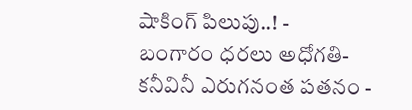షాకింగ్ పిలుపు..! -
బంగారం ధరలు అధోగతి- కనీవినీ ఎరుగనంత పతనం -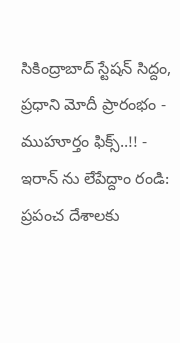సికింద్రాబాద్ స్టేషన్ సిద్దం, ప్రధాని మోదీ ప్రారంభం - ముహూర్తం ఫిక్స్..!! -
ఇరాన్ ను లేపేద్దాం రండి: ప్రపంచ దేశాలకు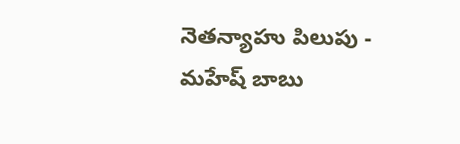నెతన్యాహు పిలుపు -
మహేష్ బాబు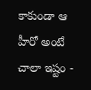కాకుండా ఆ హీరో అంటే చాలా ఇష్టం -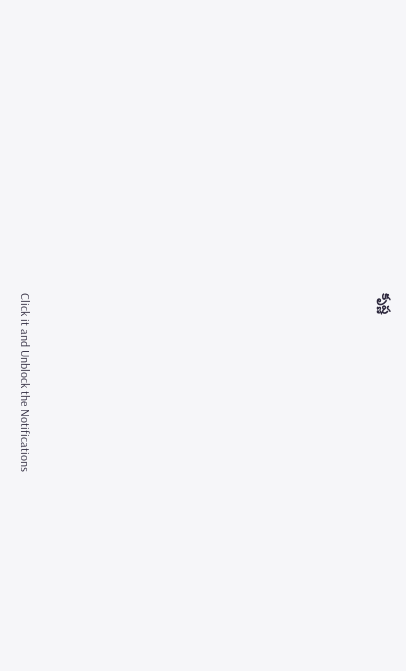కృష్ణ












Click it and Unblock the Notifications